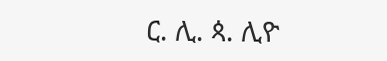ር. ሊ. ጳ. ሊዮ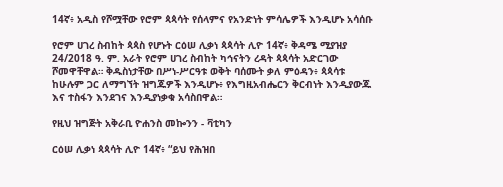14ኛ፥ አዲስ የሾሟቸው የሮም ጳጳሳት የሰላምና የአንድነት ምሳሌዎች እንዲሆኑ አሳሰቡ

የሮም ሀገረ ስብከት ጳጳስ የሆኑት ርዕሠ ሊቃነ ጳጳሳት ሊዮ 14ኛ፥ ቅዳሜ ሚያዝያ 24/2018 ዓ. ም. አራት የሮም ሀገረ ስብከት ካኅናትን ረዳት ጳጳሳት አድርገው ሾመዋቸዋል። ቅዱስነታቸው በሥነ-ሥርዓቱ ወቅት ባሰሙት ቃለ ምዕዳን፥ ጳጳሳቱ ከሁሉም ጋር ለማግኘት ዝግጁዎች እንዲሆኑ፥ የእግዚአብሔርን ቅርብነት እንዲያውጁ እና ተስፋን እንደገና እንዲያነቃቁ አሳስበዋል።

የዚህ ዝግጅት አቅራቢ ዮሐንስ መኰንን - ቫቲካን

ርዕሠ ሊቃነ ጳጳሳት ሊዮ 14ኛ፥ “ይህ የሕዝበ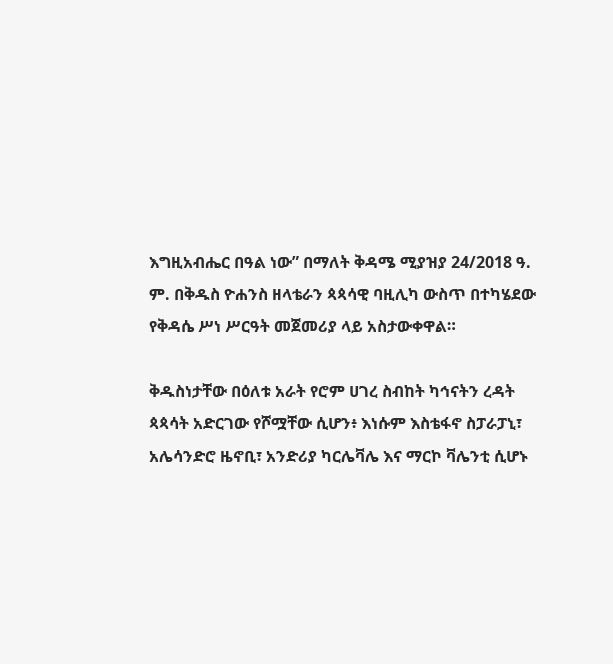እግዚአብሔር በዓል ነው” በማለት ቅዳሜ ሚያዝያ 24/2018 ዓ. ም. በቅዱስ ዮሐንስ ዘላቴራን ጳጳሳዊ ባዚሊካ ውስጥ በተካሄደው የቅዳሴ ሥነ ሥርዓት መጀመሪያ ላይ አስታውቀዋል።

ቅዱስነታቸው በዕለቱ አራት የሮም ሀገረ ስብከት ካኅናትን ረዳት ጳጳሳት አድርገው የሾሟቸው ሲሆን፥ እነሱም እስቴፋኖ ስፓራፓኒ፣ አሌሳንድሮ ዜኖቢ፣ አንድሪያ ካርሌቫሌ እና ማርኮ ቫሌንቲ ሲሆኑ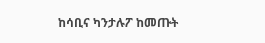ከሳቢና ካንታሉፖ ከመጡት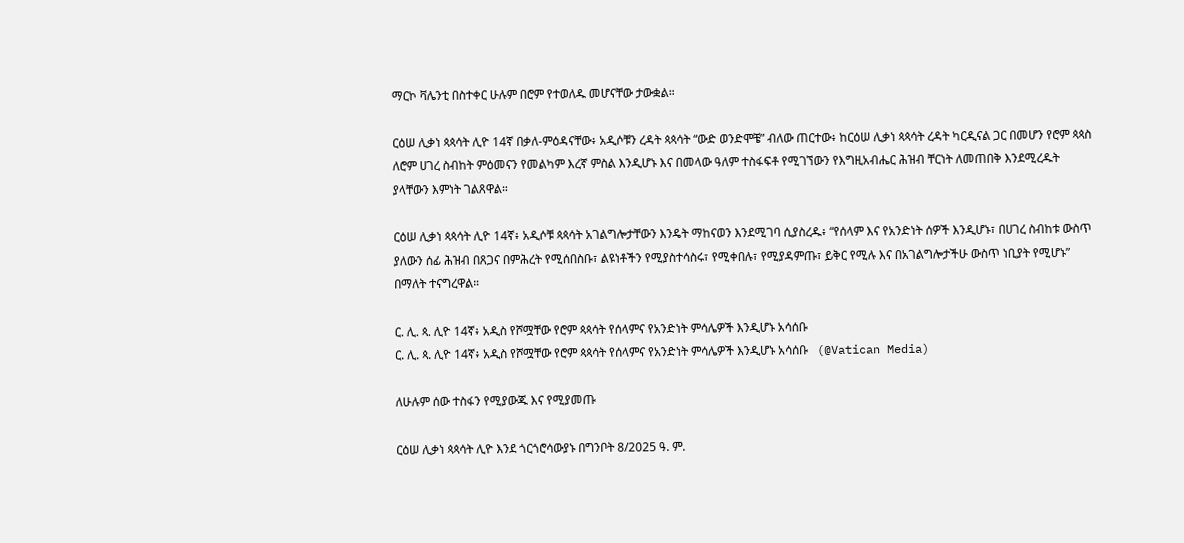ማርኮ ቫሌንቲ በስተቀር ሁሉም በሮም የተወለዱ መሆናቸው ታውቋል።

ርዕሠ ሊቃነ ጳጳሳት ሊዮ 14ኛ በቃለ-ምዕዳናቸው፥ አዲሶቹን ረዳት ጳጳሳት “ውድ ወንድሞቼ” ብለው ጠርተው፥ ከርዕሠ ሊቃነ ጳጳሳት ረዳት ካርዲናል ጋር በመሆን የሮም ጳጳስ ለሮም ሀገረ ስብከት ምዕመናን የመልካም እረኛ ምስል እንዲሆኑ እና በመላው ዓለም ተስፋፍቶ የሚገኘውን የእግዚአብሔር ሕዝብ ቸርነት ለመጠበቅ እንደሚረዱት ያላቸውን እምነት ገልጸዋል።

ርዕሠ ሊቃነ ጳጳሳት ሊዮ 14ኛ፥ አዲሶቹ ጳጳሳት አገልግሎታቸውን እንዴት ማከናወን እንደሚገባ ሲያስረዱ፥ “የሰላም እና የአንድነት ሰዎች እንዲሆኑ፣ በሀገረ ስብከቱ ውስጥ ያለውን ሰፊ ሕዝብ በጸጋና በምሕረት የሚሰበስቡ፣ ልዩነቶችን የሚያስተሳስሩ፣ የሚቀበሉ፣ የሚያዳምጡ፣ ይቅር የሚሉ እና በአገልግሎታችሁ ውስጥ ነቢያት የሚሆኑ” በማለት ተናግረዋል።

ር. ሊ. ጳ. ሊዮ 14ኛ፥ አዲስ የሾሟቸው የሮም ጳጳሳት የሰላምና የአንድነት ምሳሌዎች እንዲሆኑ አሳሰቡ
ር. ሊ. ጳ. ሊዮ 14ኛ፥ አዲስ የሾሟቸው የሮም ጳጳሳት የሰላምና የአንድነት ምሳሌዎች እንዲሆኑ አሳሰቡ   (@Vatican Media)

ለሁሉም ሰው ተስፋን የሚያውጁ እና የሚያመጡ

ርዕሠ ሊቃነ ጳጳሳት ሊዮ እንደ ጎርጎሮሳውያኑ በግንቦት 8/2025 ዓ. ም.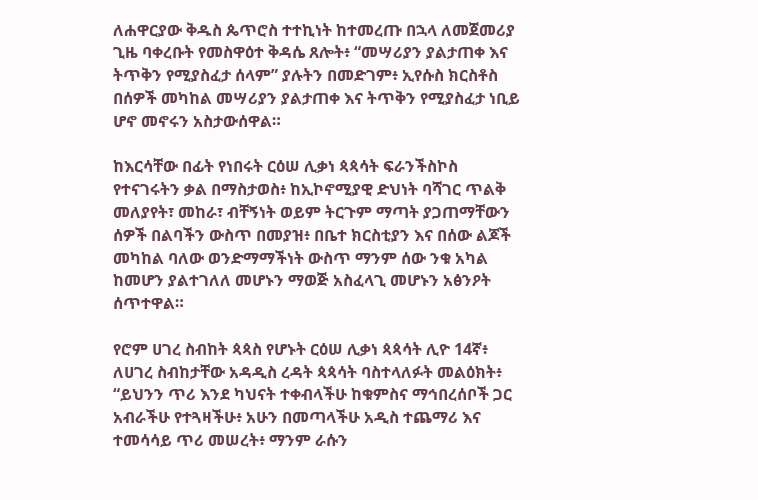ለሐዋርያው ቅዱስ ጴጥሮስ ተተኪነት ከተመረጡ በኋላ ለመጀመሪያ ጊዜ ባቀረቡት የመስዋዕተ ቅዳሴ ጸሎት፥ “መሣሪያን ያልታጠቀ እና ትጥቅን የሚያስፈታ ሰላም” ያሉትን በመድገም፥ ኢየሱስ ክርስቶስ በሰዎች መካከል መሣሪያን ያልታጠቀ እና ትጥቅን የሚያስፈታ ነቢይ ሆኖ መኖሩን አስታውሰዋል።

ከእርሳቸው በፊት የነበሩት ርዕሠ ሊቃነ ጳጳሳት ፍራንችስኮስ የተናገሩትን ቃል በማስታወስ፥ ከኢኮኖሚያዊ ድህነት ባሻገር ጥልቅ መለያየት፣ መከራ፣ ብቸኝነት ወይም ትርጉም ማጣት ያጋጠማቸውን ሰዎች በልባችን ውስጥ በመያዝ፥ በቤተ ክርስቲያን እና በሰው ልጆች መካከል ባለው ወንድማማችነት ውስጥ ማንም ሰው ንቁ አካል ከመሆን ያልተገለለ መሆኑን ማወጅ አስፈላጊ መሆኑን አፅንዖት ሰጥተዋል።

የሮም ሀገረ ስብከት ጳጳስ የሆኑት ርዕሠ ሊቃነ ጳጳሳት ሊዮ 14ኛ፥ ለሀገረ ስብከታቸው አዳዲስ ረዳት ጳጳሳት ባስተላለፉት መልዕክት፥ “ይህንን ጥሪ እንደ ካህናት ተቀብላችሁ ከቁምስና ማኅበረሰቦች ጋር አብራችሁ የተጓዛችሁ፥ አሁን በመጣላችሁ አዲስ ተጨማሪ እና ተመሳሳይ ጥሪ መሠረት፥ ማንም ራሱን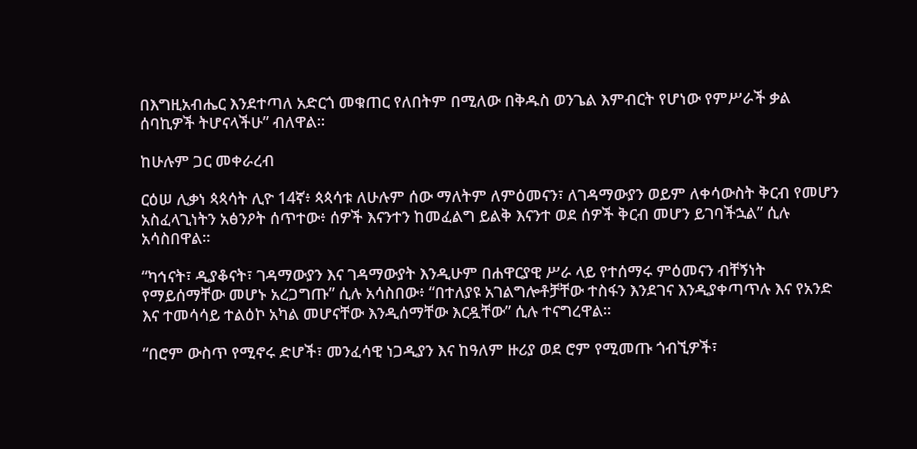በእግዚአብሔር እንደተጣለ አድርጎ መቁጠር የለበትም በሚለው በቅዱስ ወንጌል እምብርት የሆነው የምሥራች ቃል ሰባኪዎች ትሆናላችሁ” ብለዋል።

ከሁሉም ጋር መቀራረብ

ርዕሠ ሊቃነ ጳጳሳት ሊዮ 14ኛ፥ ጳጳሳቱ ለሁሉም ሰው ማለትም ለምዕመናን፣ ለገዳማውያን ወይም ለቀሳውስት ቅርብ የመሆን አስፈላጊነትን አፅንዖት ሰጥተው፥ ሰዎች እናንተን ከመፈልግ ይልቅ እናንተ ወደ ሰዎች ቅርብ መሆን ይገባችኋል” ሲሉ አሳስበዋል።

“ካኅናት፣ ዲያቆናት፣ ገዳማውያን እና ገዳማውያት እንዲሁም በሐዋርያዊ ሥራ ላይ የተሰማሩ ምዕመናን ብቸኝነት የማይሰማቸው መሆኑ አረጋግጡ” ሲሉ አሳስበው፥ “በተለያዩ አገልግሎቶቻቸው ተስፋን እንደገና እንዲያቀጣጥሉ እና የአንድ እና ተመሳሳይ ተልዕኮ አካል መሆናቸው እንዲሰማቸው እርዷቸው” ሲሉ ተናግረዋል።

“በሮም ውስጥ የሚኖሩ ድሆች፣ መንፈሳዊ ነጋዲያን እና ከዓለም ዙሪያ ወደ ሮም የሚመጡ ጎብኚዎች፣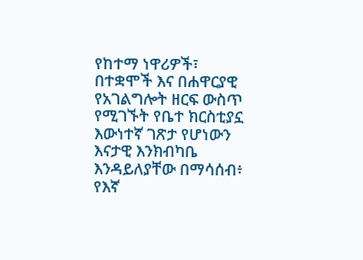የከተማ ነዋሪዎች፣ በተቋሞች እና በሐዋርያዊ የአገልግሎት ዘርፍ ውስጥ የሚገኙት የቤተ ክርስቲያኗ እውነተኛ ገጽታ የሆነውን እናታዊ እንክብካቤ እንዳይለያቸው በማሳሰብ፥ የእኛ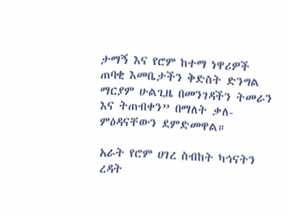ታማኝ እና የሮም ከተማ ነዋሪዎች ጠባቂ እመቤታችን ቅድስት ድንግል ማርያም ሁልጊዜ በመንገዳችን ትመራን እና ትጠብቀን” በማለት ቃለ-ምዕዳናቸውን ደምድመዋል።

አራት የሮም ሀገረ ስብከት ካኅናትን ረዳት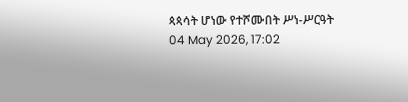ጳጳሳት ሆነው የተሾሙበት ሥነ-ሥርዓት
04 May 2026, 17:02